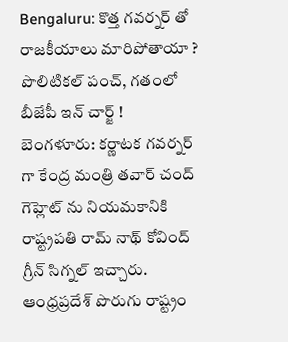Bengaluru: కొత్త గవర్నర్ తో రాజకీయాలు మారిపోతాయా ? పొలిటికల్ పంచ్, గతంలో బీజేపీ ఇన్ చార్జ్ !
బెంగళూరు: కర్ణాటక గవర్నర్ గా కేంద్ర మంత్రి తవార్ చంద్ గెహ్లెట్ ను నియమకానికి రాష్ట్రపతి రామ్ నాథ్ కోవింద్ గ్రీన్ సిగ్నల్ ఇచ్చారు. ఆంధ్రప్రదేశ్ పొరుగు రాష్ట్రం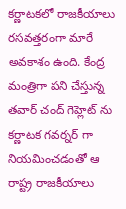కర్ణాటకలో రాజకీయాలు రసవత్తరంగా మారే అవకాశం ఉంది. కేంద్ర మంత్రిగా పని చేస్తున్న తవార్ చంద్ గెహ్లెట్ ను కర్ణాటక గవర్నర్ గా నియమించడంతో ఆ రాష్ట్ర రాజకీయాలు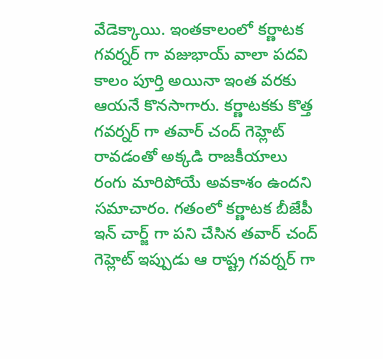వేడెక్కాయి. ఇంతకాలంలో కర్ణాటక గవర్నర్ గా వజుభాయ్ వాలా పదవి కాలం పూర్తి అయినా ఇంత వరకు ఆయనే కొనసాగారు. కర్ణాటకకు కొత్త గవర్నర్ గా తవార్ చంద్ గెహ్లెట్ రావడంతో అక్కడి రాజకీయాలు రంగు మారిపోయే అవకాశం ఉందని సమాచారం. గతంలో కర్ణాటక బీజేపీ ఇన్ చార్జ్ గా పని చేసిన తవార్ చంద్ గెహ్లెట్ ఇప్పుడు ఆ రాష్ట్ర గవర్నర్ గా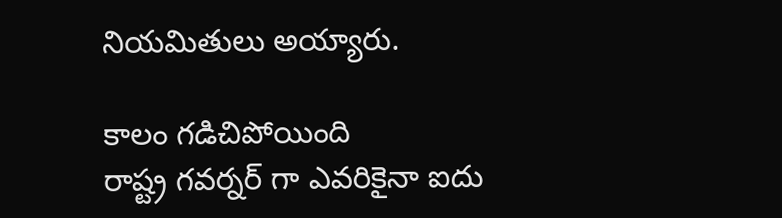నియమితులు అయ్యారు.

కాలం గడిచిపోయింది
రాష్ట్ర గవర్నర్ గా ఎవరికైనా ఐదు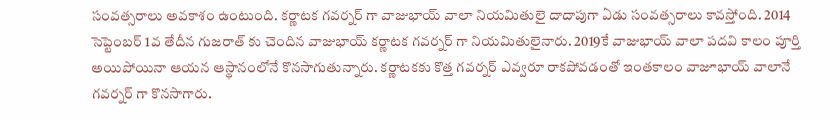సంవత్సరాలు అవకాశం ఉంటుంది. కర్ణాటక గవర్నర్ గా వాజుభాయ్ వాలా నియమితులై దాదాపుగా ఏడు సంవత్సరాలు కావస్తోంది. 2014 సెప్టెంబర్ 1వ తేదీన గుజరాత్ కు చెందిన వాజుభాయ్ కర్ణాటక గవర్నర్ గా నియమితులైనారు. 2019కే వాజుభాయ్ వాలా పదవి కాలం పూర్తి అయిపోయినా ఆయన ఆస్థానంలోనే కొనసాగుతున్నారు. కర్ణాటకకు కొత్త గవర్నర్ ఎవ్వరూ రాకపోవడంతో ఇంతకాలం వాజూభాయ్ వాలానే గవర్నర్ గా కొనసాగారు.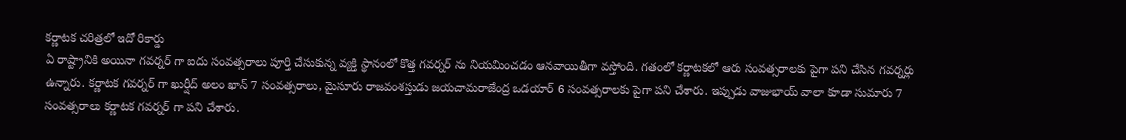కర్ణాటక చరిత్రలో ఇదో రికార్డు
ఏ రాష్ట్రానికి అయినా గవర్నర్ గా ఐదు సంవత్సరాలు పూర్తి చేసుకున్న వ్యక్తి స్థానంలో కొత్త గవర్నర్ ను నియమించడం ఆనవాయితీగా వస్తోంది. గతంలో కర్ణాటకలో ఆరు సంవత్సరాలకు పైగా పని చేసిన గవర్నర్లు ఉన్నారు. కర్ణాటక గవర్నర్ గా ఖుర్షీద్ అలం ఖాన్ 7 సంవత్సరాలు, మైసూరు రాజవంశస్తుడు జయచామరాజేంద్ర ఒడయార్ 6 సంవత్సరాలకు పైగా పని చేశారు. ఇప్పుడు వాజుభాయ్ వాలా కూడా సుమారు 7 సంవత్సరాలు కర్ణాటక గవర్నర్ గా పని చేశారు.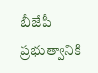బీజేపీ ప్రభుత్వానికి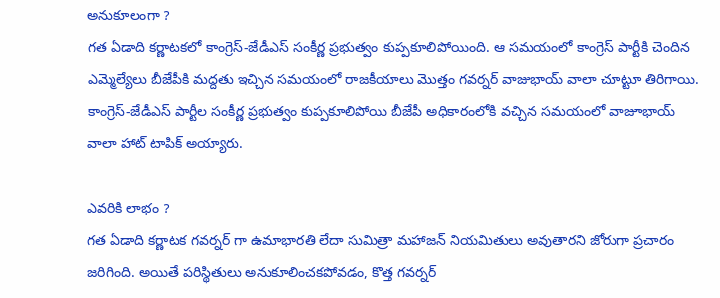అనుకూలంగా ?
గత ఏడాది కర్ణాటకలో కాంగ్రెస్-జేడీఎస్ సంకీర్ణ ప్రభుత్వం కుప్పకూలిపోయింది. ఆ సమయంలో కాంగ్రెస్ పార్టీకి చెందిన ఎమ్మెల్యేలు బీజేపీకి మద్దతు ఇచ్చిన సమయంలో రాజకీయాలు మొత్తం గవర్నర్ వాజుభాయ్ వాలా చూట్టూ తిరిగాయి. కాంగ్రెస్-జేడీఎస్ పార్టీల సంకీర్ణ ప్రభుత్వం కుప్పకూలిపోయి బీజేపీ అధికారంలోకి వచ్చిన సమయంలో వాజూభాయ్ వాలా హాట్ టాపిక్ అయ్యారు.

ఎవరికి లాభం ?
గత ఏడాది కర్ణాటక గవర్నర్ గా ఉమాభారతి లేదా సుమిత్రా మహాజన్ నియమితులు అవుతారని జోరుగా ప్రచారం జరిగింది. అయితే పరిస్థితులు అనుకూలించకపోవడం, కొత్త గవర్నర్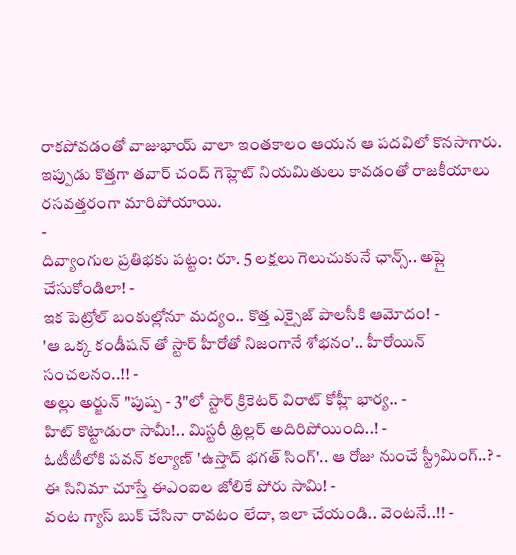రాకపోవడంతో వాజుభాయ్ వాలా ఇంతకాలం ఆయన ఆ పదవిలో కొనసాగారు. ఇప్పుడు కొత్తగా తవార్ చంద్ గెహ్లెట్ నియమితులు కావడంతో రాజకీయాలు రసవత్తరంగా మారిపోయాయి.
-
దివ్యాంగుల ప్రతిభకు పట్టం: రూ. 5 లక్షలు గెలుచుకునే ఛాన్స్.. అప్లై చేసుకోండిలా! -
ఇక పెట్రోల్ బంకుల్లోనూ మద్యం.. కొత్త ఎక్సైజ్ పాలసీకి ఆమోదం! -
'ఆ ఒక్క కండీషన్ తో స్టార్ హీరోతో నిజంగానే శోభనం'.. హీరోయిన్ సంచలనం..!! -
అల్లు అర్జున్ "పుష్ప - 3"లో స్టార్ క్రికెటర్ విరాట్ కోహ్లీ భార్య.. -
హిట్ కొట్టాడురా సామీ!.. మిస్టరీ థ్రిల్లర్ అదిరిపోయింది..! -
ఓటీటీలోకి పవన్ కల్యాణ్ 'ఉస్తాద్ భగత్ సింగ్'.. ఆ రోజు నుంచే స్ట్రీమింగ్..? -
ఈ సినిమా చూస్తే ఈఎంఐల జోలికే పోరు సామి! -
వంట గ్యాస్ బుక్ చేసినా రావటం లేదా, ఇలా చేయండి.. వెంటనే..!! -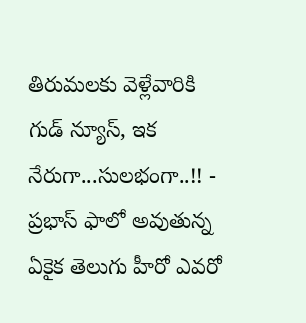తిరుమలకు వెళ్లేవారికి గుడ్ న్యూస్, ఇక నేరుగా...సులభంగా..!! -
ప్రభాస్ ఫాలో అవుతున్న ఏకైక తెలుగు హీరో ఎవరో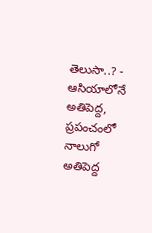తెలుసా..? -
ఆసియాలోనే అతిపెద్ద, ప్రపంచంలో నాలుగో అతిపెద్ద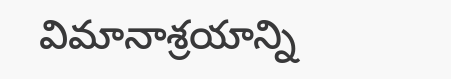విమానాశ్రయాన్ని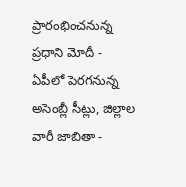ప్రారంభించనున్న ప్రధాని మోదీ -
ఏపీలో పెరగనున్న అసెంబ్లీ సీట్లు, జిల్లాల వారీ జాబితా -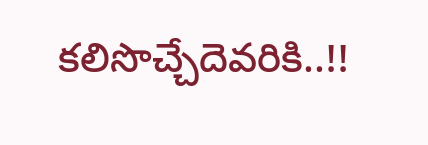కలిసొచ్చేదెవరికి..!!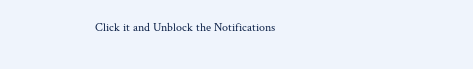Click it and Unblock the Notifications